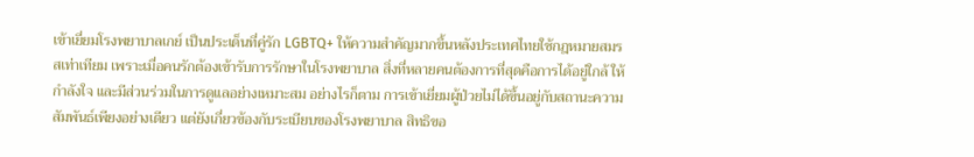เข้าเยี่ยมโรงพยาบาลเกย์ เป็นประเด็นที่คู่รัก LGBTQ+ ให้ความสำคัญมากขึ้นหลังประเทศไทยใช้กฎหมายสมรสเท่าเทียม เพราะเมื่อคนรักต้องเข้ารับการรักษาในโรงพยาบาล สิ่งที่หลายคนต้องการที่สุดคือการได้อยู่ใกล้ ให้กำลังใจ และมีส่วนร่วมในการดูแลอย่างเหมาะสม อย่างไรก็ตาม การเข้าเยี่ยมผู้ป่วยไม่ได้ขึ้นอยู่กับสถานะความสัมพันธ์เพียงอย่างเดียว แต่ยังเกี่ยวข้องกับระเบียบของโรงพยาบาล สิทธิขอ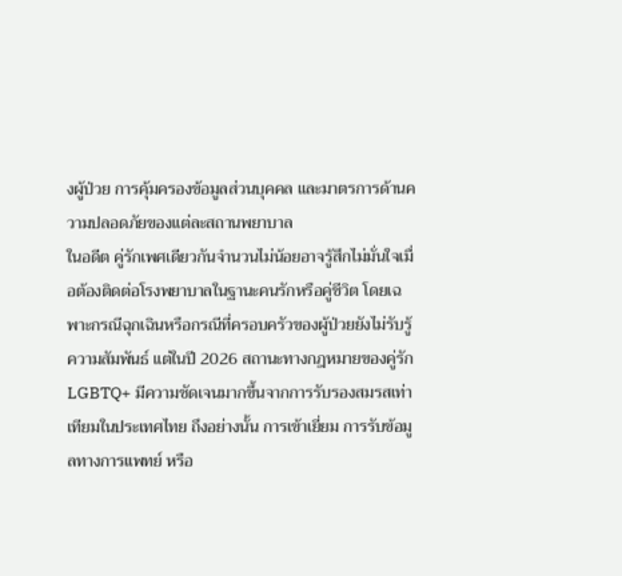งผู้ป่วย การคุ้มครองข้อมูลส่วนบุคคล และมาตรการด้านความปลอดภัยของแต่ละสถานพยาบาล
ในอดีต คู่รักเพศเดียวกันจำนวนไม่น้อยอาจรู้สึกไม่มั่นใจเมื่อต้องติดต่อโรงพยาบาลในฐานะคนรักหรือคู่ชีวิต โดยเฉพาะกรณีฉุกเฉินหรือกรณีที่ครอบครัวของผู้ป่วยยังไม่รับรู้ความสัมพันธ์ แต่ในปี 2026 สถานะทางกฎหมายของคู่รัก LGBTQ+ มีความชัดเจนมากขึ้นจากการรับรองสมรสเท่าเทียมในประเทศไทย ถึงอย่างนั้น การเข้าเยี่ยม การรับข้อมูลทางการแพทย์ หรือ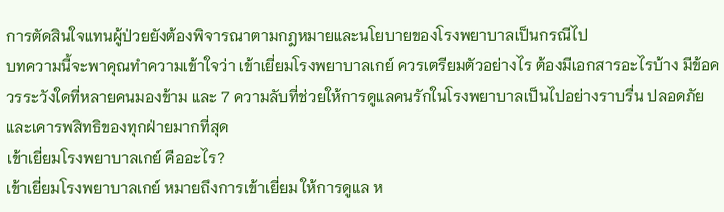การตัดสินใจแทนผู้ป่วยยังต้องพิจารณาตามกฎหมายและนโยบายของโรงพยาบาลเป็นกรณีไป
บทความนี้จะพาคุณทำความเข้าใจว่า เข้าเยี่ยมโรงพยาบาลเกย์ ควรเตรียมตัวอย่างไร ต้องมีเอกสารอะไรบ้าง มีข้อควรระวังใดที่หลายคนมองข้าม และ 7 ความลับที่ช่วยให้การดูแลคนรักในโรงพยาบาลเป็นไปอย่างราบรื่น ปลอดภัย และเคารพสิทธิของทุกฝ่ายมากที่สุด
เข้าเยี่ยมโรงพยาบาลเกย์ คืออะไร?
เข้าเยี่ยมโรงพยาบาลเกย์ หมายถึงการเข้าเยี่ยม ให้การดูแล ห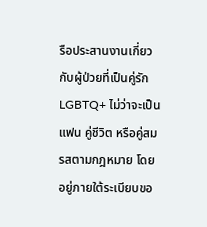รือประสานงานเกี่ยวกับผู้ป่วยที่เป็นคู่รัก LGBTQ+ ไม่ว่าจะเป็นแฟน คู่ชีวิต หรือคู่สมรสตามกฎหมาย โดยอยู่ภายใต้ระเบียบขอ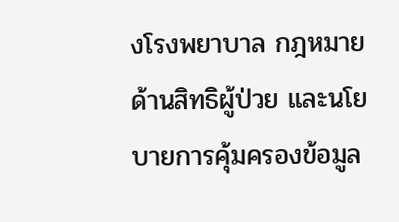งโรงพยาบาล กฎหมายด้านสิทธิผู้ป่วย และนโยบายการคุ้มครองข้อมูล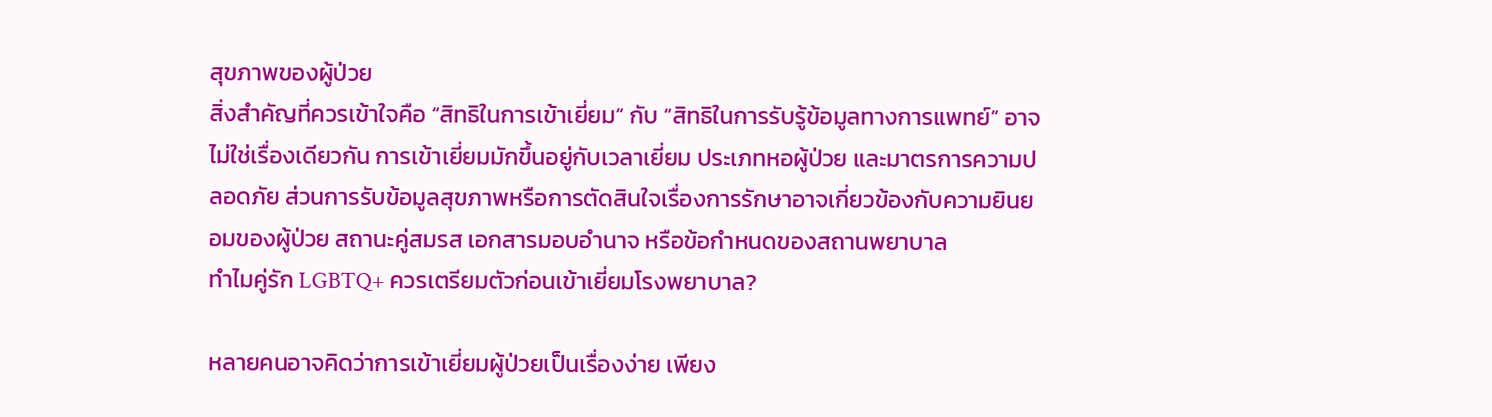สุขภาพของผู้ป่วย
สิ่งสำคัญที่ควรเข้าใจคือ “สิทธิในการเข้าเยี่ยม” กับ “สิทธิในการรับรู้ข้อมูลทางการแพทย์” อาจไม่ใช่เรื่องเดียวกัน การเข้าเยี่ยมมักขึ้นอยู่กับเวลาเยี่ยม ประเภทหอผู้ป่วย และมาตรการความปลอดภัย ส่วนการรับข้อมูลสุขภาพหรือการตัดสินใจเรื่องการรักษาอาจเกี่ยวข้องกับความยินยอมของผู้ป่วย สถานะคู่สมรส เอกสารมอบอำนาจ หรือข้อกำหนดของสถานพยาบาล
ทำไมคู่รัก LGBTQ+ ควรเตรียมตัวก่อนเข้าเยี่ยมโรงพยาบาล?

หลายคนอาจคิดว่าการเข้าเยี่ยมผู้ป่วยเป็นเรื่องง่าย เพียง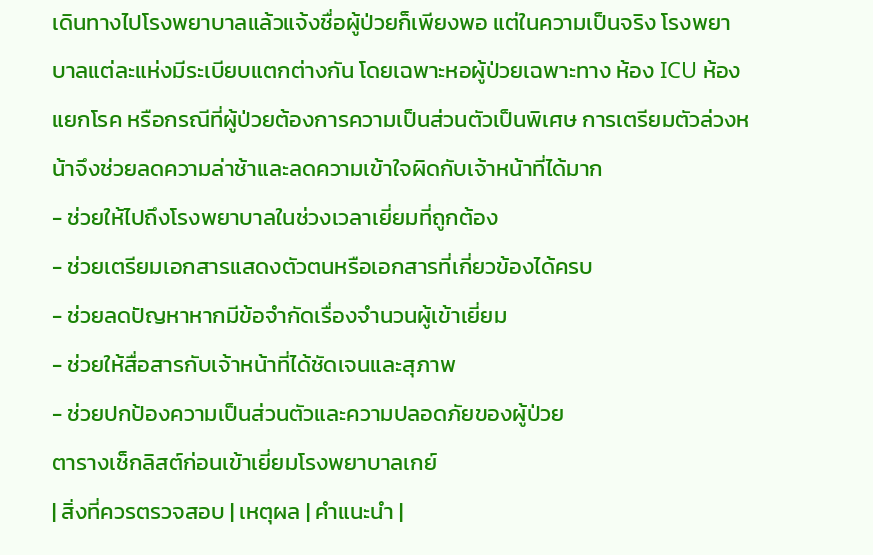เดินทางไปโรงพยาบาลแล้วแจ้งชื่อผู้ป่วยก็เพียงพอ แต่ในความเป็นจริง โรงพยาบาลแต่ละแห่งมีระเบียบแตกต่างกัน โดยเฉพาะหอผู้ป่วยเฉพาะทาง ห้อง ICU ห้องแยกโรค หรือกรณีที่ผู้ป่วยต้องการความเป็นส่วนตัวเป็นพิเศษ การเตรียมตัวล่วงหน้าจึงช่วยลดความล่าช้าและลดความเข้าใจผิดกับเจ้าหน้าที่ได้มาก
- ช่วยให้ไปถึงโรงพยาบาลในช่วงเวลาเยี่ยมที่ถูกต้อง
- ช่วยเตรียมเอกสารแสดงตัวตนหรือเอกสารที่เกี่ยวข้องได้ครบ
- ช่วยลดปัญหาหากมีข้อจำกัดเรื่องจำนวนผู้เข้าเยี่ยม
- ช่วยให้สื่อสารกับเจ้าหน้าที่ได้ชัดเจนและสุภาพ
- ช่วยปกป้องความเป็นส่วนตัวและความปลอดภัยของผู้ป่วย
ตารางเช็กลิสต์ก่อนเข้าเยี่ยมโรงพยาบาลเกย์
| สิ่งที่ควรตรวจสอบ | เหตุผล | คำแนะนำ |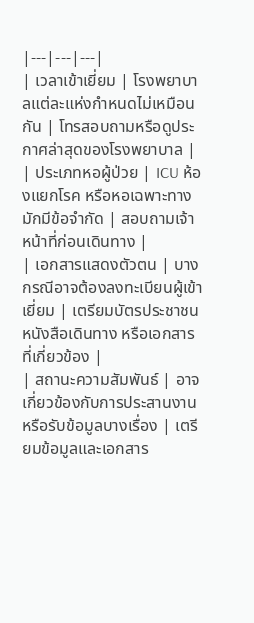|---|---|---|
| เวลาเข้าเยี่ยม | โรงพยาบาลแต่ละแห่งกำหนดไม่เหมือนกัน | โทรสอบถามหรือดูประกาศล่าสุดของโรงพยาบาล |
| ประเภทหอผู้ป่วย | ICU ห้องแยกโรค หรือหอเฉพาะทางมักมีข้อจำกัด | สอบถามเจ้าหน้าที่ก่อนเดินทาง |
| เอกสารแสดงตัวตน | บางกรณีอาจต้องลงทะเบียนผู้เข้าเยี่ยม | เตรียมบัตรประชาชน หนังสือเดินทาง หรือเอกสารที่เกี่ยวข้อง |
| สถานะความสัมพันธ์ | อาจเกี่ยวข้องกับการประสานงานหรือรับข้อมูลบางเรื่อง | เตรียมข้อมูลและเอกสาร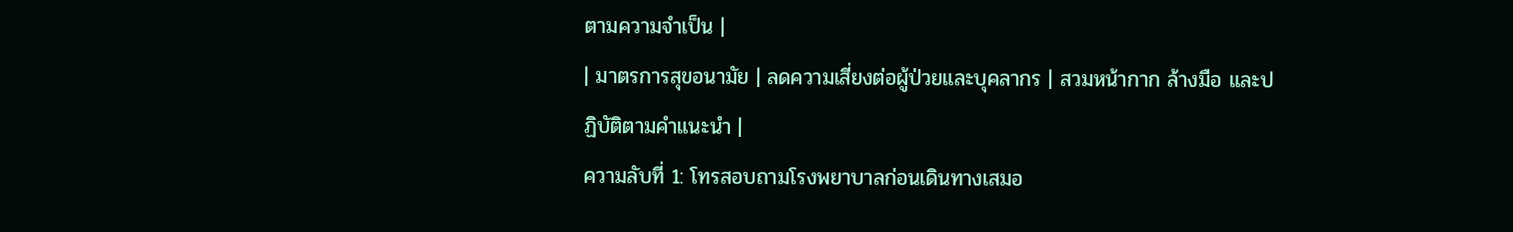ตามความจำเป็น |
| มาตรการสุขอนามัย | ลดความเสี่ยงต่อผู้ป่วยและบุคลากร | สวมหน้ากาก ล้างมือ และปฏิบัติตามคำแนะนำ |
ความลับที่ 1: โทรสอบถามโรงพยาบาลก่อนเดินทางเสมอ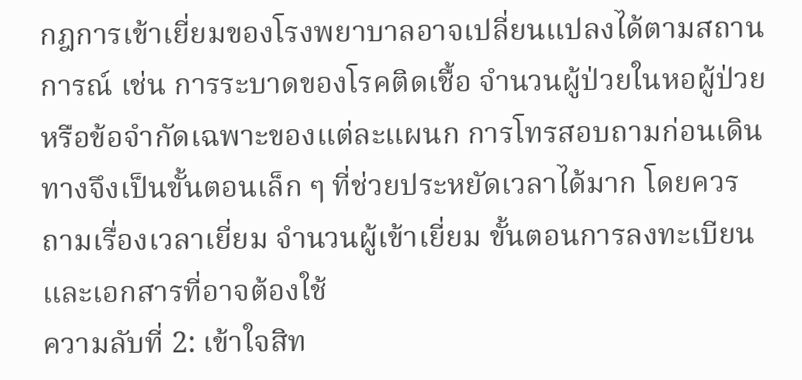กฎการเข้าเยี่ยมของโรงพยาบาลอาจเปลี่ยนแปลงได้ตามสถานการณ์ เช่น การระบาดของโรคติดเชื้อ จำนวนผู้ป่วยในหอผู้ป่วย หรือข้อจำกัดเฉพาะของแต่ละแผนก การโทรสอบถามก่อนเดินทางจึงเป็นขั้นตอนเล็ก ๆ ที่ช่วยประหยัดเวลาได้มาก โดยควรถามเรื่องเวลาเยี่ยม จำนวนผู้เข้าเยี่ยม ขั้นตอนการลงทะเบียน และเอกสารที่อาจต้องใช้
ความลับที่ 2: เข้าใจสิท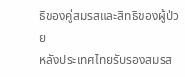ธิของคู่สมรสและสิทธิของผู้ป่วย
หลังประเทศไทยรับรองสมรส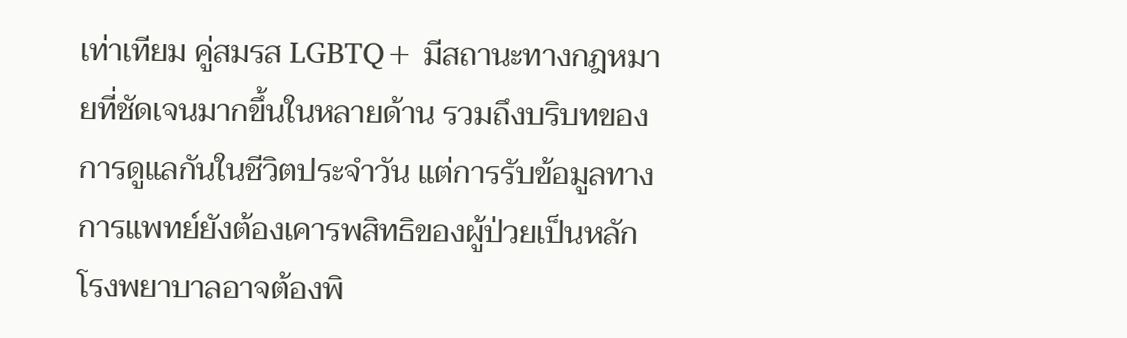เท่าเทียม คู่สมรส LGBTQ+ มีสถานะทางกฎหมายที่ชัดเจนมากขึ้นในหลายด้าน รวมถึงบริบทของการดูแลกันในชีวิตประจำวัน แต่การรับข้อมูลทางการแพทย์ยังต้องเคารพสิทธิของผู้ป่วยเป็นหลัก โรงพยาบาลอาจต้องพิ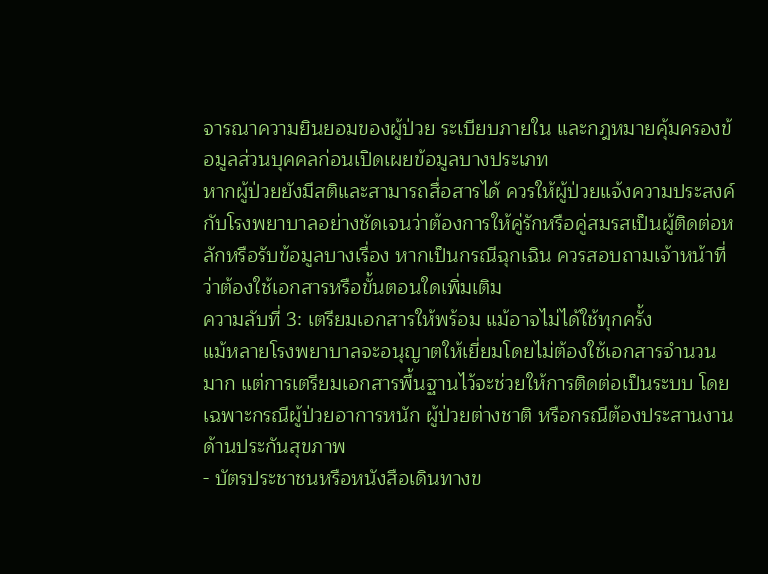จารณาความยินยอมของผู้ป่วย ระเบียบภายใน และกฎหมายคุ้มครองข้อมูลส่วนบุคคลก่อนเปิดเผยข้อมูลบางประเภท
หากผู้ป่วยยังมีสติและสามารถสื่อสารได้ ควรให้ผู้ป่วยแจ้งความประสงค์กับโรงพยาบาลอย่างชัดเจนว่าต้องการให้คู่รักหรือคู่สมรสเป็นผู้ติดต่อหลักหรือรับข้อมูลบางเรื่อง หากเป็นกรณีฉุกเฉิน ควรสอบถามเจ้าหน้าที่ว่าต้องใช้เอกสารหรือขั้นตอนใดเพิ่มเติม
ความลับที่ 3: เตรียมเอกสารให้พร้อม แม้อาจไม่ได้ใช้ทุกครั้ง
แม้หลายโรงพยาบาลจะอนุญาตให้เยี่ยมโดยไม่ต้องใช้เอกสารจำนวนมาก แต่การเตรียมเอกสารพื้นฐานไว้จะช่วยให้การติดต่อเป็นระบบ โดยเฉพาะกรณีผู้ป่วยอาการหนัก ผู้ป่วยต่างชาติ หรือกรณีต้องประสานงานด้านประกันสุขภาพ
- บัตรประชาชนหรือหนังสือเดินทางข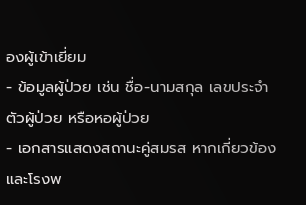องผู้เข้าเยี่ยม
- ข้อมูลผู้ป่วย เช่น ชื่อ-นามสกุล เลขประจำตัวผู้ป่วย หรือหอผู้ป่วย
- เอกสารแสดงสถานะคู่สมรส หากเกี่ยวข้องและโรงพ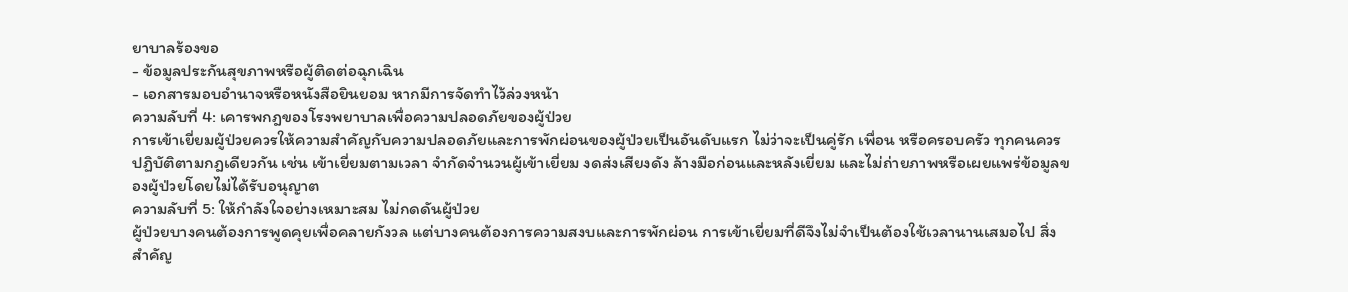ยาบาลร้องขอ
- ข้อมูลประกันสุขภาพหรือผู้ติดต่อฉุกเฉิน
- เอกสารมอบอำนาจหรือหนังสือยินยอม หากมีการจัดทำไว้ล่วงหน้า
ความลับที่ 4: เคารพกฎของโรงพยาบาลเพื่อความปลอดภัยของผู้ป่วย
การเข้าเยี่ยมผู้ป่วยควรให้ความสำคัญกับความปลอดภัยและการพักผ่อนของผู้ป่วยเป็นอันดับแรก ไม่ว่าจะเป็นคู่รัก เพื่อน หรือครอบครัว ทุกคนควรปฏิบัติตามกฎเดียวกัน เช่น เข้าเยี่ยมตามเวลา จำกัดจำนวนผู้เข้าเยี่ยม งดส่งเสียงดัง ล้างมือก่อนและหลังเยี่ยม และไม่ถ่ายภาพหรือเผยแพร่ข้อมูลของผู้ป่วยโดยไม่ได้รับอนุญาต
ความลับที่ 5: ให้กำลังใจอย่างเหมาะสม ไม่กดดันผู้ป่วย
ผู้ป่วยบางคนต้องการพูดคุยเพื่อคลายกังวล แต่บางคนต้องการความสงบและการพักผ่อน การเข้าเยี่ยมที่ดีจึงไม่จำเป็นต้องใช้เวลานานเสมอไป สิ่งสำคัญ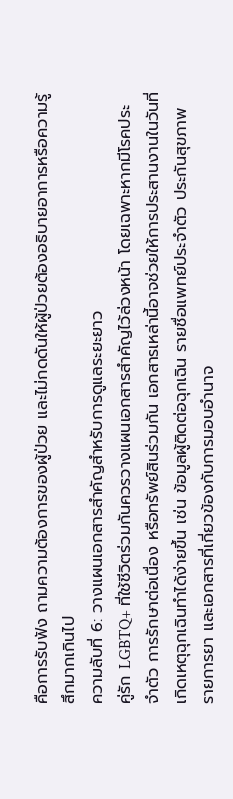คือการรับฟัง ถามความต้องการของผู้ป่วย และไม่กดดันให้ผู้ป่วยต้องอธิบายอาการหรือความรู้สึกมากเกินไป
ความลับที่ 6: วางแผนเอกสารสำคัญสำหรับการดูแลระยะยาว
คู่รัก LGBTQ+ ที่ใช้ชีวิตร่วมกันควรวางแผนเอกสารสำคัญไว้ล่วงหน้า โดยเฉพาะหากมีโรคประจำตัว การรักษาต่อเนื่อง หรือทรัพย์สินร่วมกัน เอกสารเหล่านี้อาจช่วยให้การประสานงานในวันที่เกิดเหตุฉุกเฉินทำได้ง่ายขึ้น เช่น ข้อมูลผู้ติดต่อฉุกเฉิน รายชื่อแพทย์ประจำตัว ประกันสุขภาพ รายการยา และเอกสารที่เกี่ยวข้องกับการมอบอำนาจ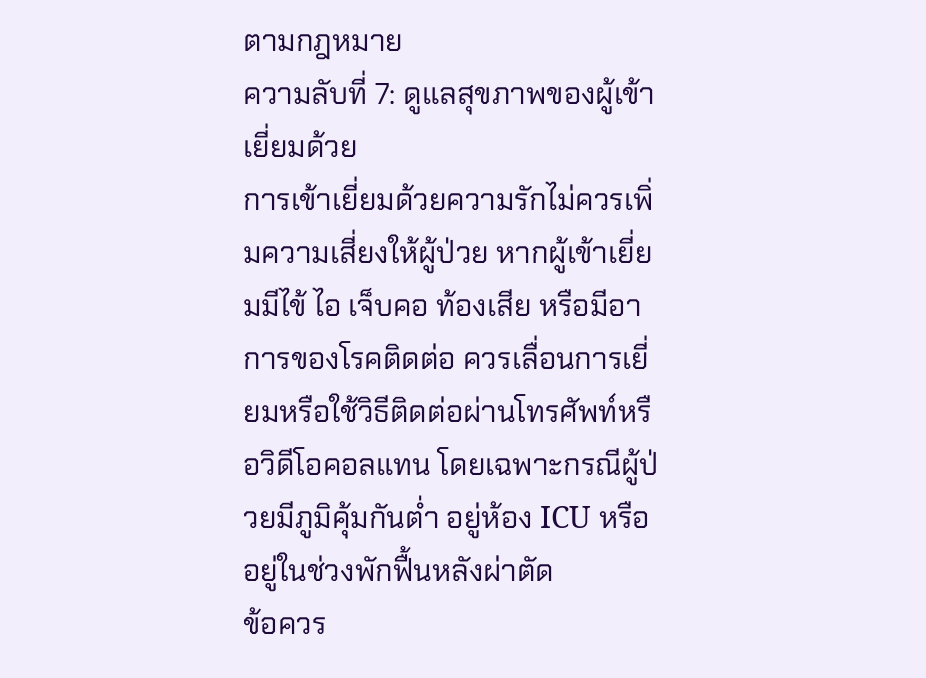ตามกฎหมาย
ความลับที่ 7: ดูแลสุขภาพของผู้เข้าเยี่ยมด้วย
การเข้าเยี่ยมด้วยความรักไม่ควรเพิ่มความเสี่ยงให้ผู้ป่วย หากผู้เข้าเยี่ยมมีไข้ ไอ เจ็บคอ ท้องเสีย หรือมีอาการของโรคติดต่อ ควรเลื่อนการเยี่ยมหรือใช้วิธีติดต่อผ่านโทรศัพท์หรือวิดีโอคอลแทน โดยเฉพาะกรณีผู้ป่วยมีภูมิคุ้มกันต่ำ อยู่ห้อง ICU หรืออยู่ในช่วงพักฟื้นหลังผ่าตัด
ข้อควร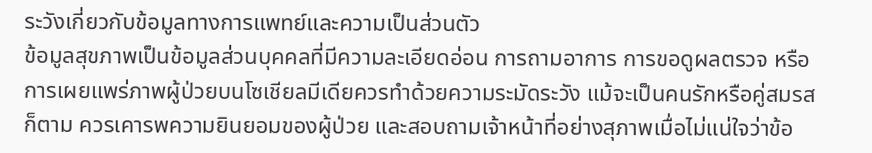ระวังเกี่ยวกับข้อมูลทางการแพทย์และความเป็นส่วนตัว
ข้อมูลสุขภาพเป็นข้อมูลส่วนบุคคลที่มีความละเอียดอ่อน การถามอาการ การขอดูผลตรวจ หรือการเผยแพร่ภาพผู้ป่วยบนโซเชียลมีเดียควรทำด้วยความระมัดระวัง แม้จะเป็นคนรักหรือคู่สมรสก็ตาม ควรเคารพความยินยอมของผู้ป่วย และสอบถามเจ้าหน้าที่อย่างสุภาพเมื่อไม่แน่ใจว่าข้อ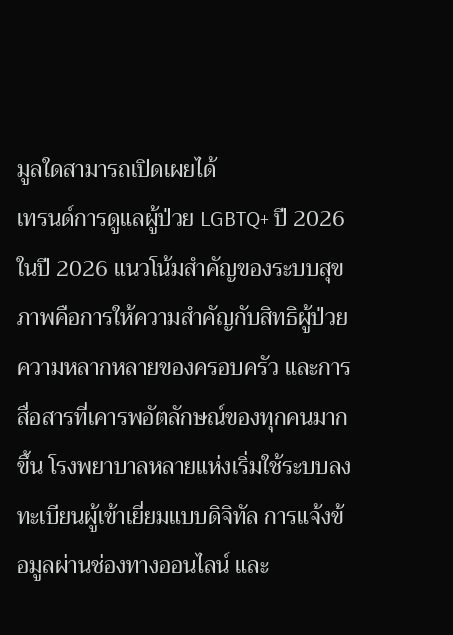มูลใดสามารถเปิดเผยได้
เทรนด์การดูแลผู้ป่วย LGBTQ+ ปี 2026
ในปี 2026 แนวโน้มสำคัญของระบบสุขภาพคือการให้ความสำคัญกับสิทธิผู้ป่วย ความหลากหลายของครอบครัว และการสื่อสารที่เคารพอัตลักษณ์ของทุกคนมากขึ้น โรงพยาบาลหลายแห่งเริ่มใช้ระบบลงทะเบียนผู้เข้าเยี่ยมแบบดิจิทัล การแจ้งข้อมูลผ่านช่องทางออนไลน์ และ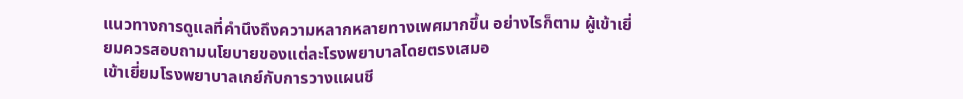แนวทางการดูแลที่คำนึงถึงความหลากหลายทางเพศมากขึ้น อย่างไรก็ตาม ผู้เข้าเยี่ยมควรสอบถามนโยบายของแต่ละโรงพยาบาลโดยตรงเสมอ
เข้าเยี่ยมโรงพยาบาลเกย์กับการวางแผนชี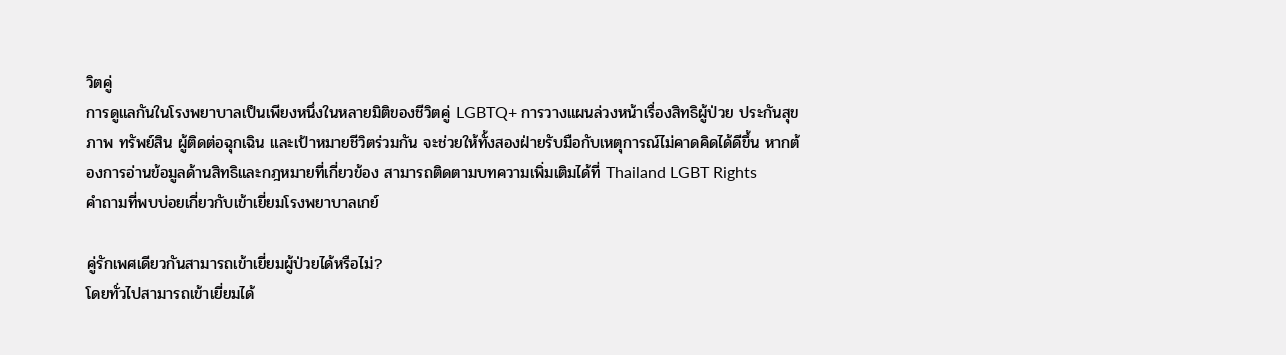วิตคู่
การดูแลกันในโรงพยาบาลเป็นเพียงหนึ่งในหลายมิติของชีวิตคู่ LGBTQ+ การวางแผนล่วงหน้าเรื่องสิทธิผู้ป่วย ประกันสุขภาพ ทรัพย์สิน ผู้ติดต่อฉุกเฉิน และเป้าหมายชีวิตร่วมกัน จะช่วยให้ทั้งสองฝ่ายรับมือกับเหตุการณ์ไม่คาดคิดได้ดีขึ้น หากต้องการอ่านข้อมูลด้านสิทธิและกฎหมายที่เกี่ยวข้อง สามารถติดตามบทความเพิ่มเติมได้ที่ Thailand LGBT Rights
คำถามที่พบบ่อยเกี่ยวกับเข้าเยี่ยมโรงพยาบาลเกย์

คู่รักเพศเดียวกันสามารถเข้าเยี่ยมผู้ป่วยได้หรือไม่?
โดยทั่วไปสามารถเข้าเยี่ยมได้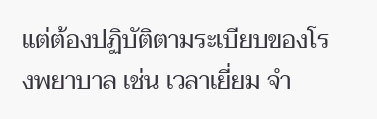แต่ต้องปฏิบัติตามระเบียบของโรงพยาบาล เช่น เวลาเยี่ยม จำ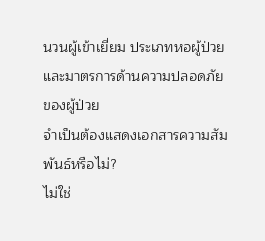นวนผู้เข้าเยี่ยม ประเภทหอผู้ป่วย และมาตรการด้านความปลอดภัยของผู้ป่วย
จำเป็นต้องแสดงเอกสารความสัมพันธ์หรือไม่?
ไม่ใช่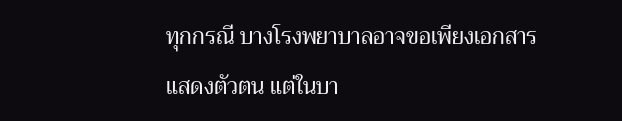ทุกกรณี บางโรงพยาบาลอาจขอเพียงเอกสารแสดงตัวตน แต่ในบา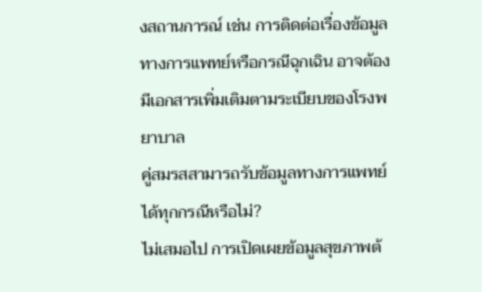งสถานการณ์ เช่น การติดต่อเรื่องข้อมูลทางการแพทย์หรือกรณีฉุกเฉิน อาจต้องมีเอกสารเพิ่มเติมตามระเบียบของโรงพยาบาล
คู่สมรสสามารถรับข้อมูลทางการแพทย์ได้ทุกกรณีหรือไม่?
ไม่เสมอไป การเปิดเผยข้อมูลสุขภาพต้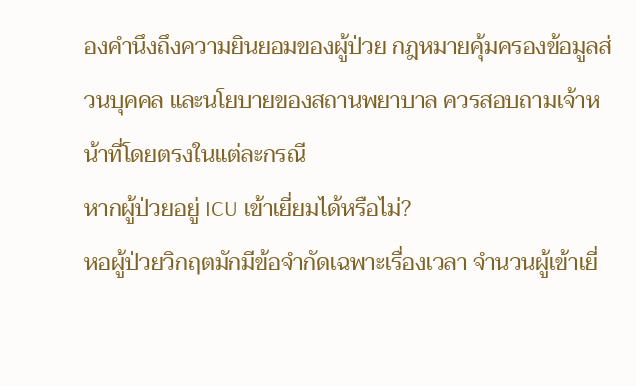องคำนึงถึงความยินยอมของผู้ป่วย กฎหมายคุ้มครองข้อมูลส่วนบุคคล และนโยบายของสถานพยาบาล ควรสอบถามเจ้าหน้าที่โดยตรงในแต่ละกรณี
หากผู้ป่วยอยู่ ICU เข้าเยี่ยมได้หรือไม่?
หอผู้ป่วยวิกฤตมักมีข้อจำกัดเฉพาะเรื่องเวลา จำนวนผู้เข้าเยี่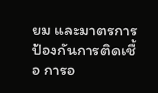ยม และมาตรการป้องกันการติดเชื้อ การอ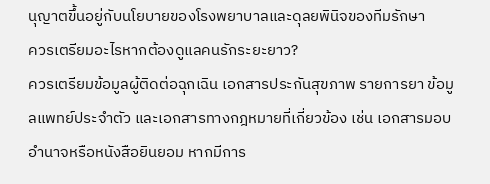นุญาตขึ้นอยู่กับนโยบายของโรงพยาบาลและดุลยพินิจของทีมรักษา
ควรเตรียมอะไรหากต้องดูแลคนรักระยะยาว?
ควรเตรียมข้อมูลผู้ติดต่อฉุกเฉิน เอกสารประกันสุขภาพ รายการยา ข้อมูลแพทย์ประจำตัว และเอกสารทางกฎหมายที่เกี่ยวข้อง เช่น เอกสารมอบอำนาจหรือหนังสือยินยอม หากมีการ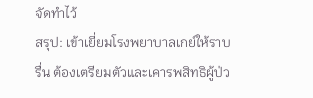จัดทำไว้
สรุป: เข้าเยี่ยมโรงพยาบาลเกย์ให้ราบรื่น ต้องเตรียมตัวและเคารพสิทธิผู้ป่ว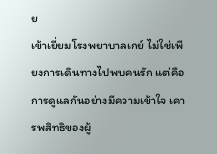ย
เข้าเยี่ยมโรงพยาบาลเกย์ ไม่ใช่เพียงการเดินทางไปพบคนรัก แต่คือการดูแลกันอย่างมีความเข้าใจ เคารพสิทธิของผู้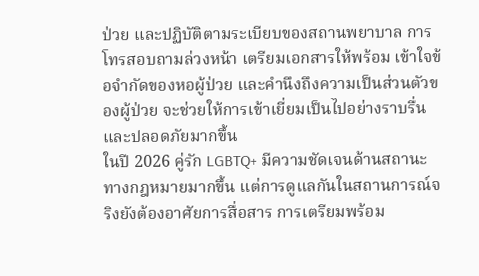ป่วย และปฏิบัติตามระเบียบของสถานพยาบาล การโทรสอบถามล่วงหน้า เตรียมเอกสารให้พร้อม เข้าใจข้อจำกัดของหอผู้ป่วย และคำนึงถึงความเป็นส่วนตัวของผู้ป่วย จะช่วยให้การเข้าเยี่ยมเป็นไปอย่างราบรื่นและปลอดภัยมากขึ้น
ในปี 2026 คู่รัก LGBTQ+ มีความชัดเจนด้านสถานะทางกฎหมายมากขึ้น แต่การดูแลกันในสถานการณ์จริงยังต้องอาศัยการสื่อสาร การเตรียมพร้อม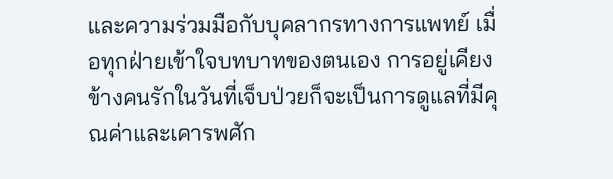และความร่วมมือกับบุคลากรทางการแพทย์ เมื่อทุกฝ่ายเข้าใจบทบาทของตนเอง การอยู่เคียงข้างคนรักในวันที่เจ็บป่วยก็จะเป็นการดูแลที่มีคุณค่าและเคารพศัก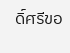ดิ์ศรีขอ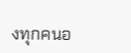งทุกคนอ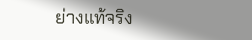ย่างแท้จริง